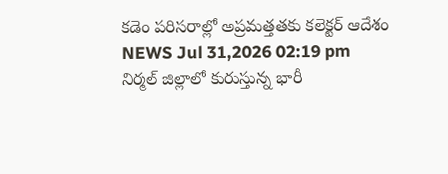కడెం పరిసరాల్లో అప్రమత్తతకు కలెక్టర్ ఆదేశం
NEWS Jul 31,2026 02:19 pm
నిర్మల్ జిల్లాలో కురుస్తున్న భారీ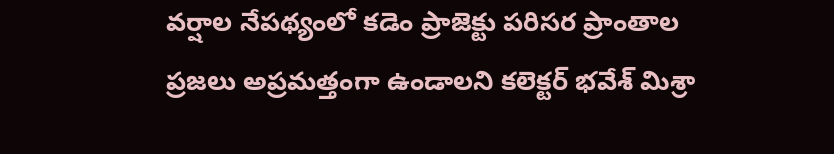వర్షాల నేపథ్యంలో కడెం ప్రాజెక్టు పరిసర ప్రాంతాల ప్రజలు అప్రమత్తంగా ఉండాలని కలెక్టర్ భవేశ్ మిశ్రా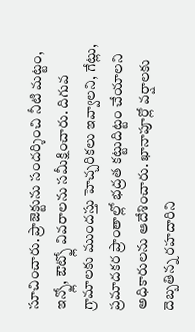సూచించారు. ప్రాజెక్టును సందర్శించి నీటి మట్టం, ఇన్ఫ్లో, ఔట్ఫ్లో వివరాలను సమీక్షించారు. దిగువ గ్రామాలకు ముందస్తు హెచ్చరికలు ఇవ్వాలని, గేట్లు, ప్రమాదకర ప్రాంతాల్లో భద్రత కట్టుదిట్టం చేయాలని అధికారులను ఆదేశించారు. ఖానాపూర్లో వర్షాలకు దెబ్బతిన్న రహదారిని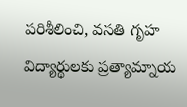పరిశీలించి, వసతి గృహ విద్యార్థులకు ప్రత్యామ్నాయ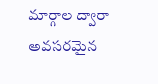మార్గాల ద్వారా అవసరమైన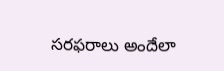సరఫరాలు అందేలా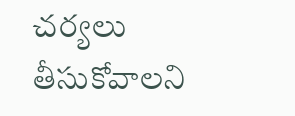చర్యలు తీసుకోవాలని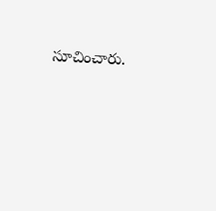సూచించారు.